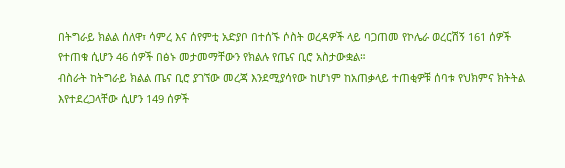በትግራይ ክልል ሰለዋ፣ ሳምረ እና ሰየምቲ አድያቦ በተሰኙ ሶስት ወረዳዎች ላይ ባጋጠመ የኮሌራ ወረርሽኝ 161 ሰዎች የተጠቁ ሲሆን 46 ሰዎች በፅኑ መታመማቸውን የክልሉ የጤና ቢሮ አስታውቋል።
ብስራት ከትግራይ ክልል ጤና ቢሮ ያገኘው መረጃ እንደሚያሳየው ከሆነም ከአጠቃላይ ተጠቂዎቹ ሰባቱ የህክምና ክትትል እየተደረጋላቸው ሲሆን 149 ሰዎች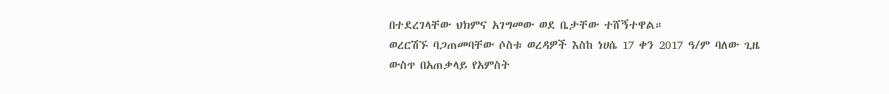በተደረገላቸው ህክምና አገግመው ወደ ቤታቸው ተሸኝተዋል።
ወረርሽኙ ባጋጠመባቸው ሶስቱ ወረዳዎች እስከ ነሀሴ 17 ቀን 2017 ዓ/ም ባለው ጊዜ ውስጥ በአጠቃላይ የአምስት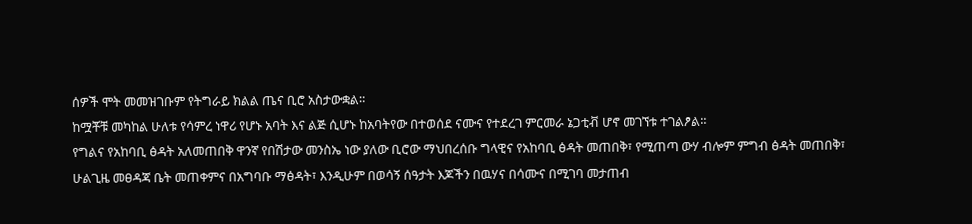ሰዎች ሞት መመዝገቡም የትግራይ ክልል ጤና ቢሮ አስታውቋል።
ከሟቾቹ መካከል ሁለቱ የሳምረ ነዋሪ የሆኑ አባት እና ልጅ ሲሆኑ ከአባትየው በተወሰደ ናሙና የተደረገ ምርመራ ኔጋቲቭ ሆኖ መገኘቱ ተገልፆል።
የግልና የአከባቢ ፅዳት አለመጠበቅ ዋንኛ የበሽታው መንስኤ ነው ያለው ቢሮው ማህበረሰቡ ግላዊና የአከባቢ ፅዳት መጠበቅ፣ የሚጠጣ ውሃ ብሎም ምግብ ፅዳት መጠበቅ፣ ሁልጊዜ መፀዳጃ ቤት መጠቀምና በአግባቡ ማፅዳት፣ እንዲሁም በወሳኝ ሰዓታት እጆችን በዉሃና በሳሙና በሚገባ መታጠብ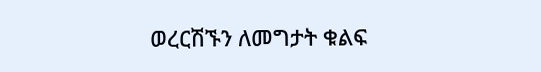ወረርሽኙን ለመግታት ቁልፍ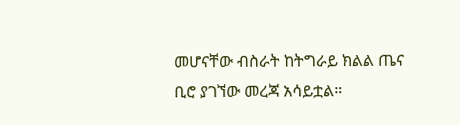መሆናቸው ብስራት ከትግራይ ክልል ጤና ቢሮ ያገኘው መረጃ አሳይቷል።